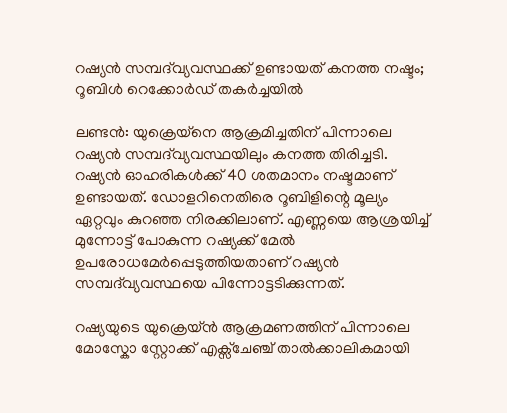റഷ്യൻ സമ്പദ്‍വ്യവസ്ഥക്ക് ഉണ്ടായത് കനത്ത നഷ്ടം; റൂബിൾ റെക്കോർഡ് തകർച്ചയിൽ

ലണ്ടൻ: യുക്രെയ്നെ ആക്രമിച്ചതിന് പിന്നാലെ റഷ്യൻ സമ്പദ്‍വ്യവസ്ഥയിലും കനത്ത തിരിച്ചടി. റഷ്യൻ ഓഹരികൾക്ക് 40 ശതമാനം നഷ്ടമാണ് ഉണ്ടായത്. ഡോളറിനെതിരെ റൂബിളിന്റെ മൂല്യം ഏറ്റവും കുറഞ്ഞ നിരക്കിലാണ്. എണ്ണയെ ആശ്രയിച്ച് മുന്നോട്ട് പോകുന്ന റഷ്യക്ക് മേൽ ഉപരോധമേർപ്പെടുത്തിയതാണ് റഷ്യൻ സമ്പദ്‍വ്യവസ്ഥയെ പിന്നോട്ടടിക്കുന്നത്.

റഷ്യയുടെ യുക്രെയ്ൻ ആക്രമണത്തിന് പിന്നാലെ മോസ്കോ സ്റ്റോക്ക് എക്സ്ചേഞ്ച് താൽക്കാലികമായി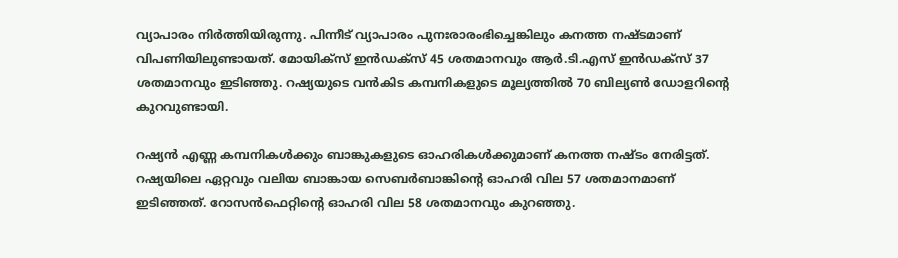വ്യാപാരം നിർത്തിയിരുന്നു. പിന്നീട് വ്യാപാരം പുനഃരാരംഭിച്ചെങ്കിലും കനത്ത നഷ്ടമാണ് വിപണിയിലുണ്ടായത്. മോയിക്സ് ഇൻഡക്സ് 45 ശതമാനവും ആർ.ടി.എസ് ഇൻഡക്സ് 37 ശതമാനവും ഇടിഞ്ഞു. റഷ്യയുടെ വൻകിട കമ്പനികളുടെ മൂല്യത്തിൽ 70 ബില്യൺ ഡോളറിന്റെ കുറവുണ്ടായി.

റഷ്യൻ എണ്ണ കമ്പനികൾക്കും ബാങ്കുകളുടെ ഓഹരികൾക്കുമാണ് കനത്ത നഷ്ടം നേരിട്ടത്. റഷ്യയിലെ ഏറ്റവും വലിയ ബാങ്കായ സെബർബാങ്കിന്റെ ഓഹരി വില 57 ശതമാനമാണ് ഇടിഞ്ഞത്. റോസൻഫെറ്റിന്റെ ഓഹരി വില 58 ശതമാനവും കുറഞ്ഞു.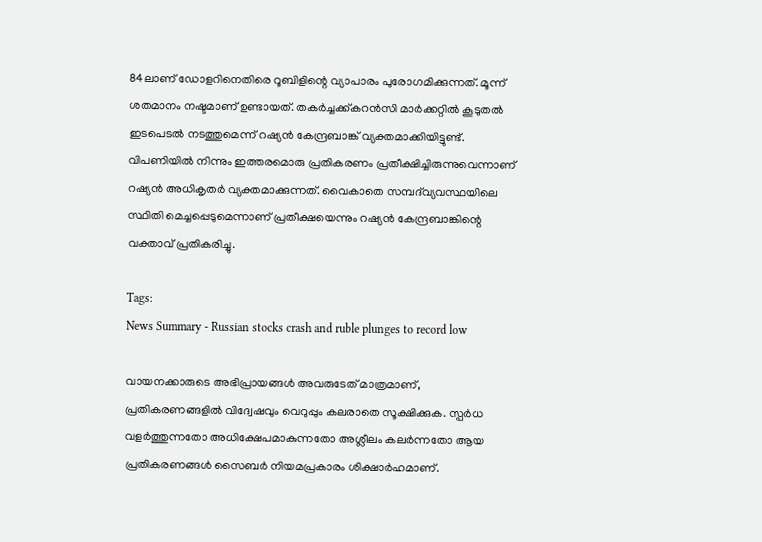84ലാണ് ഡോളറിനെതിരെ റൂബിളിന്റെ വ്യാപാരം പുരോഗമിക്കുന്നത്. മൂന്ന് ശതമാനം നഷ്ടമാണ് ഉണ്ടായത്. തകർച്ചക്ക്കറൻസി മാർക്കറ്റിൽ കൂടുതൽ ഇടപെടൽ നടത്തുമെന്ന് റഷ്യൻ കേന്ദ്രബാങ്ക് വ്യക്തമാക്കിയിട്ടുണ്ട്. വിപണിയിൽ നിന്നും ഇത്തരമൊരു പ്രതികരണം പ്രതീക്ഷിച്ചിരുന്നുവെന്നാണ് റഷ്യൻ അധികൃതർ വ്യക്തമാക്കുന്നത്. വൈകാതെ സമ്പദ്‍വ്യവസ്ഥയിലെ സ്ഥിതി മെച്ചപ്പെടുമെന്നാണ് പ്രതീക്ഷയെന്നും റഷ്യൻ കേന്ദ്രബാങ്കിന്റെ വക്താവ് പ്രതികരിച്ചു.

Tags:
News Summary - Russian stocks crash and ruble plunges to record low

വായനക്കാരുടെ അഭിപ്രായങ്ങള്‍ അവരുടേത് മാത്രമാണ്, പ്രതികരണങ്ങളിൽ വിദ്വേഷവും വെറുപ്പും കലരാതെ സൂക്ഷിക്കുക. സ്പർധ വളർത്തുന്നതോ അധിക്ഷേപമാകുന്നതോ അശ്ലീലം കലർന്നതോ ആയ പ്രതികരണങ്ങൾ സൈബർ നിയമപ്രകാരം ശിക്ഷാർഹമാണ്.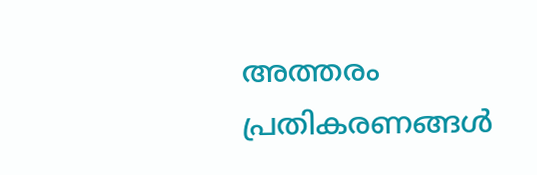അത്തരം പ്രതികരണങ്ങൾ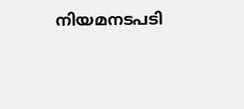നിയമനടപടി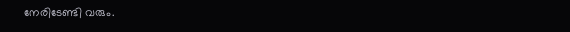നേരിടേണ്ടി വരും.